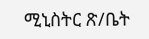ሚኒስትር ጽ/ቤት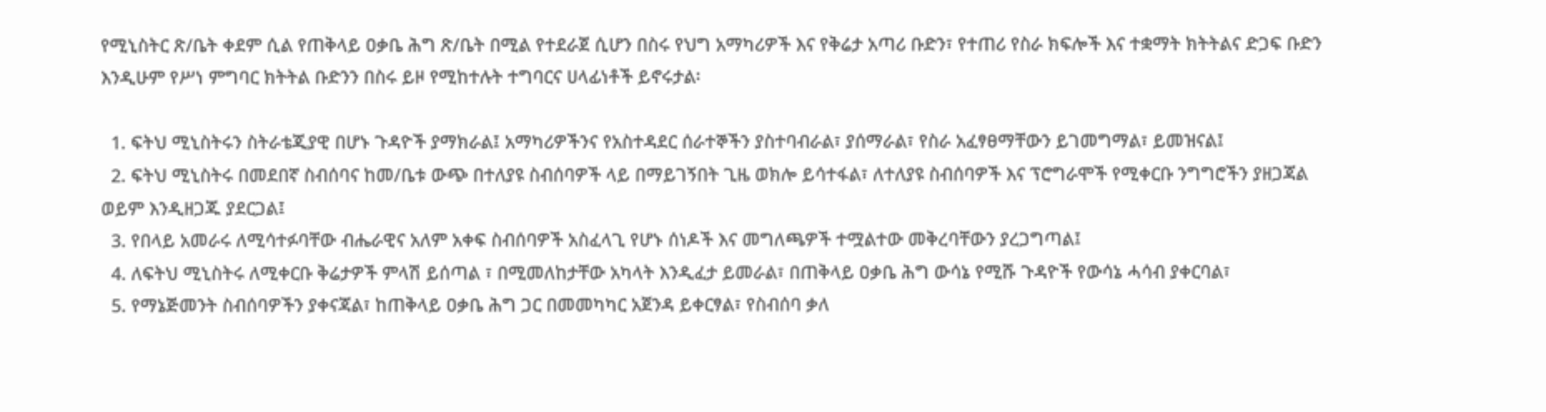የሚኒስትር ጽ/ቤት ቀደም ሲል የጠቅላይ ዐቃቤ ሕግ ጽ/ቤት በሚል የተደራጀ ሲሆን በስሩ የህግ አማካሪዎች እና የቅሬታ አጣሪ ቡድን፣ የተጠሪ የስራ ክፍሎች እና ተቋማት ክትትልና ድጋፍ ቡድን እንዲሁም የሥነ ምግባር ክትትል ቡድንን በስሩ ይዞ የሚከተሉት ተግባርና ሀላፊነቶች ይኖሩታል፡

  1. ፍትህ ሚኒስትሩን ስትራቴጂያዊ በሆኑ ጉዳዮች ያማክራል፤ አማካሪዎችንና የአስተዳደር ሰራተኞችን ያስተባብራል፣ ያሰማራል፣ የስራ አፈፃፀማቸውን ይገመግማል፣ ይመዝናል፤
  2. ፍትህ ሚኒስትሩ በመደበኛ ስብሰባና ከመ/ቤቱ ውጭ በተለያዩ ስብሰባዎች ላይ በማይገኝበት ጊዜ ወክሎ ይሳተፋል፣ ለተለያዩ ስብሰባዎች እና ፕሮግራሞች የሚቀርቡ ንግግሮችን ያዘጋጃል ወይም እንዲዘጋጁ ያደርጋል፤
  3. የበላይ አመራሩ ለሚሳተፉባቸው ብሔራዊና አለም አቀፍ ስብሰባዎች አስፈላጊ የሆኑ ሰነዶች እና መግለጫዎች ተሟልተው መቅረባቸውን ያረጋግጣል፤
  4. ለፍትህ ሚኒስትሩ ለሚቀርቡ ቅሬታዎች ምላሽ ይሰጣል ፣ በሚመለከታቸው አካላት እንዲፈታ ይመራል፣ በጠቅላይ ዐቃቤ ሕግ ውሳኔ የሚሹ ጉዳዮች የውሳኔ ሓሳብ ያቀርባል፣
  5. የማኔጅመንት ስብሰባዎችን ያቀናጃል፣ ከጠቅላይ ዐቃቤ ሕግ ጋር በመመካካር አጀንዳ ይቀርፃል፣ የስብሰባ ቃለ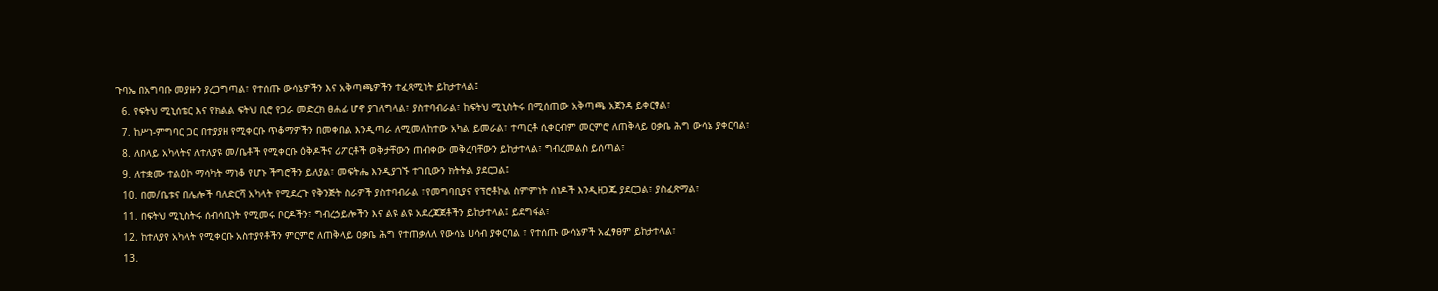ጉባኤ በአግባቡ መያዙን ያረጋግጣል፣ የተሰጡ ውሳኔዎችን እና አቅጣጫዎችን ተፈጻሚነት ይከታተላል፤
  6. የፍትህ ሚኒሰቴር እና የክልል ፍትህ ቢሮ የጋራ መድረክ ፀሐፊ ሆኖ ያገለግላል፣ ያስተባብራል፣ ከፍትህ ሚኒስትሩ በሚሰጠው አቅጣጫ አጀንዳ ይቀርፃል፣
  7. ከሥነ-ምግባር ጋር በተያያዘ የሚቀርቡ ጥቆማዎችን በመቀበል እንዲጣራ ለሚመለከተው አካል ይመራል፣ ተጣርቶ ሲቀርብም መርምሮ ለጠቅላይ ዐቃቤ ሕግ ውሳኔ ያቀርባል፣
  8. ለበላይ አካላትና ለተለያዩ መ/ቤቶች የሚቀርቡ ዕቅዶችና ሪፖርቶች ወቅታቸውን ጠብቀው መቅረባቸውን ይከታተላል፣ ግብረመልስ ይሰጣል፣
  9. ለተቋሙ ተልዕኮ ማሳካት ማነቆ የሆኑ ችግሮችን ይለያል፣ መፍትሔ እንዲያገኙ ተገቢውን ክትትል ያደርጋል፤
  10. በመ/ቤቱና በሌሎች ባለድርሻ አካላት የሚደረጉ የቅንጅት ስራዎች ያስተባብራል ፣የመግባቢያና የፕሮቶኮል ስምምነት ሰነዶች እንዲዘጋጁ ያደርጋል፣ ያስፈጽማል፣
  11. በፍትህ ሚኒስትሩ ሰብሳቢነት የሚመሩ ቦርዶችን፣ ግብረኃይሎችን እና ልዩ ልዩ አደረጃጀቶችን ይከታተላል፤ ይደግፋል፣
  12. ከተለያየ አካላት የሚቀርቡ አስተያየቶችን ምርምሮ ለጠቅላይ ዐቃቤ ሕግ የተጠቃለለ የውሳኔ ሀሳብ ያቀርባል ፣ የተሰጡ ውሳኔዎች አፈፃፀም ይከታተላል፣
  13.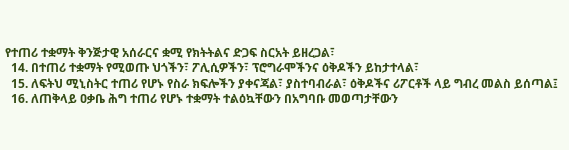የተጠሪ ተቋማት ቅንጅታዊ አሰራርና ቋሚ የክትትልና ድጋፍ ስርአት ይዘረጋል፣
  14. በተጠሪ ተቋማት የሚወጡ ህጎችን፣ ፖሊሲዎችን፣ ፕሮግራሞችንና ዕቅዶችን ይከታተላል፣
  15. ለፍትህ ሚኒስትር ተጠሪ የሆኑ የስራ ክፍሎችን ያቀናጃል፣ ያስተባብራል፣ ዕቅዶችና ሪፖርቶች ላይ ግብረ መልስ ይሰጣል፤
  16. ለጠቅላይ ዐቃቤ ሕግ ተጠሪ የሆኑ ተቋማት ተልዕኳቸውን በአግባቡ መወጣታቸውን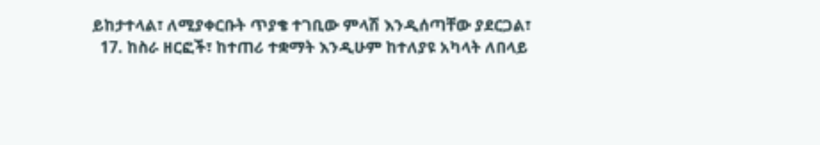ይከታተላል፣ ለሚያቀርቡት ጥያቄ ተገቢው ምላሽ እንዲሰጣቸው ያደርጋል፣
  17. ከስራ ዘርፎች፣ ከተጠሪ ተቋማት እንዲሁም ከተለያዩ አካላት ለበላይ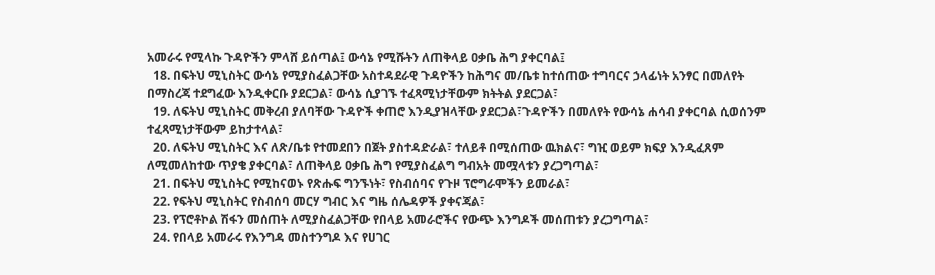አመራሩ የሚላኩ ጉዳዮችን ምላሸ ይሰጣል፤ ውሳኔ የሚሹትን ለጠቅላይ ዐቃቤ ሕግ ያቀርባል፤
  18. በፍትህ ሚኒስትር ውሳኔ የሚያስፈልጋቸው አስተዳደራዊ ጉዳዮችን ከሕግና መ/ቤቱ ከተሰጠው ተግባርና ኃላፊነት አንፃር በመለየት በማስረጃ ተደግፈው እንዲቀርቡ ያደርጋል፣ ውሳኔ ሲያገኙ ተፈጻሚነታቸውም ክትትል ያደርጋል፣
  19. ለፍትህ ሚኒስትር መቅረብ ያለባቸው ጉዳዮች ቀጠሮ እንዲያዝላቸው ያደርጋል፣ጉዳዮችን በመለየት የውሳኔ ሐሳብ ያቀርባል ሲወሰንም ተፈጻሚነታቸውም ይከታተላል፣
  20. ለፍትህ ሚኒስትር እና ለጽ/ቤቱ የተመደበን በጀት ያስተዳድራል፣ ተለይቶ በሚሰጠው ዉክልና፣ ግዢ ወይም ክፍያ እንዲፈጸም ለሚመለከተው ጥያቄ ያቀርባል፣ ለጠቅላይ ዐቃቤ ሕግ የሚያስፈልግ ግብአት መሟላቱን ያረጋግጣል፣
  21. በፍትህ ሚኒስትር የሚከናወኑ የጽሑፍ ግንኙነት፣ የስብሰባና የጉዞ ፕሮግራሞችን ይመራል፣
  22. የፍትህ ሚኒስትር የስብሰባ መርሃ ግብር እና ግዜ ሰሌዳዎች ያቀናጃል፣
  23. የፕሮቶኮል ሽፋን መሰጠት ለሚያስፈልጋቸው የበላይ አመራሮችና የውጭ እንግዶች መሰጠቱን ያረጋግጣል፣
  24. የበላይ አመራሩ የእንግዳ መስተንግዶ እና የሀገር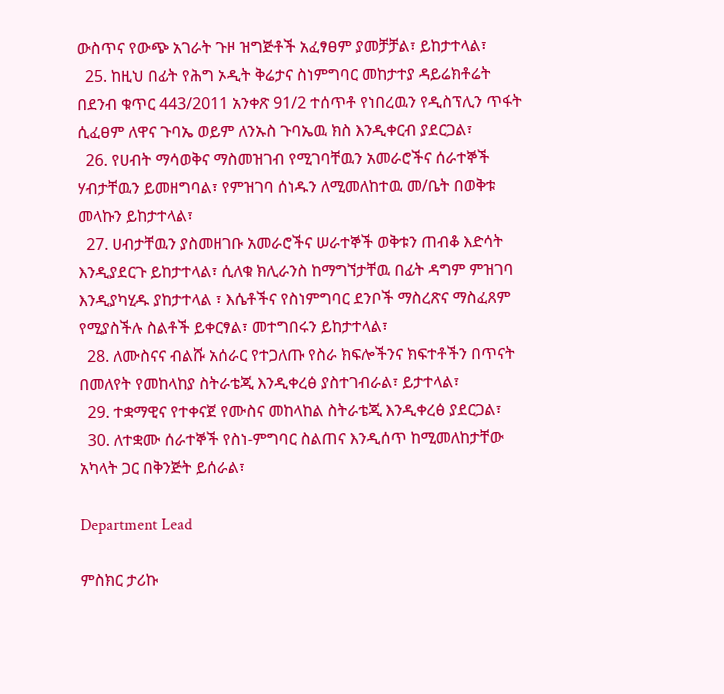ውስጥና የውጭ አገራት ጉዞ ዝግጅቶች አፈፃፀም ያመቻቻል፣ ይከታተላል፣
  25. ከዚህ በፊት የሕግ ኦዲት ቅሬታና ስነምግባር መከታተያ ዳይሬክቶሬት በደንብ ቁጥር 443/2011 አንቀጽ 91/2 ተሰጥቶ የነበረዉን የዲስፕሊን ጥፋት ሲፈፀም ለዋና ጉባኤ ወይም ለንኡስ ጉባኤዉ ክስ እንዲቀርብ ያደርጋል፣
  26. የሀብት ማሳወቅና ማስመዝገብ የሚገባቸዉን አመራሮችና ሰራተኞች ሃብታቸዉን ይመዘግባል፣ የምዝገባ ሰነዱን ለሚመለከተዉ መ/ቤት በወቅቱ መላኩን ይከታተላል፣
  27. ሀብታቸዉን ያስመዘገቡ አመራሮችና ሠራተኞች ወቅቱን ጠብቆ እድሳት እንዲያደርጉ ይከታተላል፣ ሲለቁ ክሊራንስ ከማግኘታቸዉ በፊት ዳግም ምዝገባ እንዲያካሂዱ ያከታተላል ፣ እሴቶችና የስነምግባር ደንቦች ማስረጽና ማስፈጸም የሚያስችሉ ስልቶች ይቀርፃል፣ መተግበሩን ይከታተላል፣
  28. ለሙስናና ብልሹ አሰራር የተጋለጡ የስራ ክፍሎችንና ክፍተቶችን በጥናት በመለየት የመከላከያ ስትራቴጂ እንዲቀረፅ ያስተገብራል፣ ይታተላል፣
  29. ተቋማዊና የተቀናጀ የሙስና መከላከል ስትራቴጂ እንዲቀረፅ ያደርጋል፣
  30. ለተቋሙ ሰራተኞች የስነ-ምግባር ስልጠና እንዲሰጥ ከሚመለከታቸው አካላት ጋር በቅንጅት ይሰራል፣

Department Lead

ምስክር ታሪኩ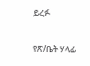ይረፉ

የጽ/ቤት ሃላፊ